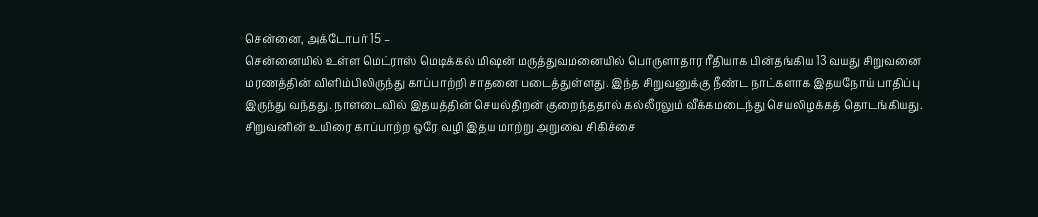சென்னை, அக்டோபர் 15 –
சென்னையில் உள்ள மெட்ராஸ் மெடிக்கல் மிஷன் மருத்துவமனையில் பொருளாதார ரீதியாக பின்தங்கிய 13 வயது சிறுவனை மரணத்தின் விளிம்பிலிருந்து காப்பாற்றி சாதனை படைத்துள்ளது. இந்த சிறுவனுக்கு நீண்ட நாட்களாக இதயநோய் பாதிப்பு இருந்து வந்தது. நாளடைவில் இதயத்தின் செயல்திறன் குறைந்ததால் கல்லீரலும் வீக்கமடைந்து செயலிழக்கத் தொடங்கியது. சிறுவனின் உயிரை காப்பாற்ற ஒரே வழி இதய மாற்று அறுவை சிகிச்சை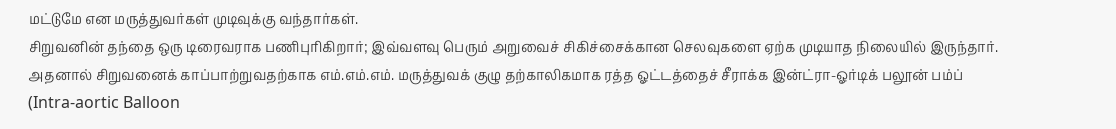மட்டுமே என மருத்துவர்கள் முடிவுக்கு வந்தார்கள்.
சிறுவனின் தந்தை ஒரு டிரைவராக பணிபுரிகிறார்; இவ்வளவு பெரும் அறுவைச் சிகிச்சைக்கான செலவுகளை ஏற்க முடியாத நிலையில் இருந்தார். அதனால் சிறுவனைக் காப்பாற்றுவதற்காக எம்.எம்.எம். மருத்துவக் குழு தற்காலிகமாக ரத்த ஓட்டத்தைச் சீராக்க இன்ட்ரா-ஓர்டிக் பலூன் பம்ப் (Intra-aortic Balloon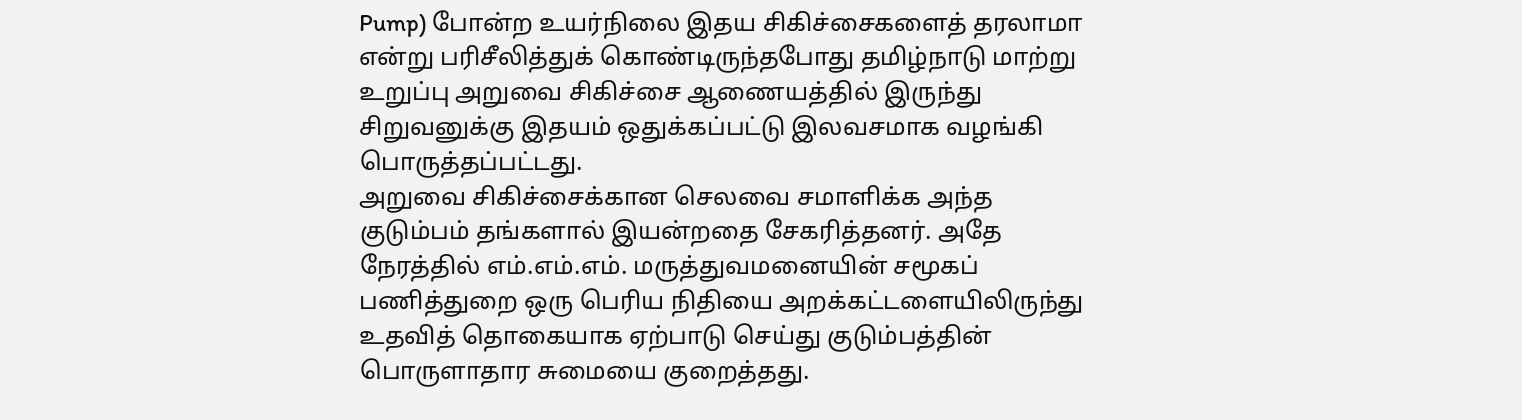Pump) போன்ற உயர்நிலை இதய சிகிச்சைகளைத் தரலாமா என்று பரிசீலித்துக் கொண்டிருந்தபோது தமிழ்நாடு மாற்று உறுப்பு அறுவை சிகிச்சை ஆணையத்தில் இருந்து சிறுவனுக்கு இதயம் ஒதுக்கப்பட்டு இலவசமாக வழங்கி பொருத்தப்பட்டது.
அறுவை சிகிச்சைக்கான செலவை சமாளிக்க அந்த குடும்பம் தங்களால் இயன்றதை சேகரித்தனர். அதே நேரத்தில் எம்.எம்.எம். மருத்துவமனையின் சமூகப் பணித்துறை ஒரு பெரிய நிதியை அறக்கட்டளையிலிருந்து உதவித் தொகையாக ஏற்பாடு செய்து குடும்பத்தின் பொருளாதார சுமையை குறைத்தது.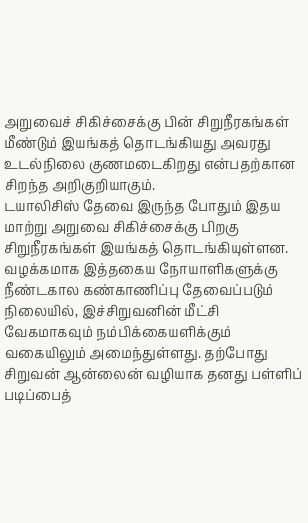அறுவைச் சிகிச்சைக்கு பின் சிறுநீரகங்கள் மீண்டும் இயங்கத் தொடங்கியது அவரது உடல்நிலை குணமடைகிறது என்பதற்கான சிறந்த அறிகுறியாகும்.
டயாலிசிஸ் தேவை இருந்த போதும் இதய மாற்று அறுவை சிகிச்சைக்கு பிறகு சிறுநீரகங்கள் இயங்கத் தொடங்கியுள்ளன. வழக்கமாக இத்தகைய நோயாளிகளுக்கு நீண்டகால கண்காணிப்பு தேவைப்படும் நிலையில், இச்சிறுவனின் மீட்சி வேகமாகவும் நம்பிக்கையளிக்கும் வகையிலும் அமைந்துள்ளது. தற்போது சிறுவன் ஆன்லைன் வழியாக தனது பள்ளிப் படிப்பைத்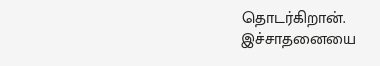தொடர்கிறான்.
இச்சாதனையை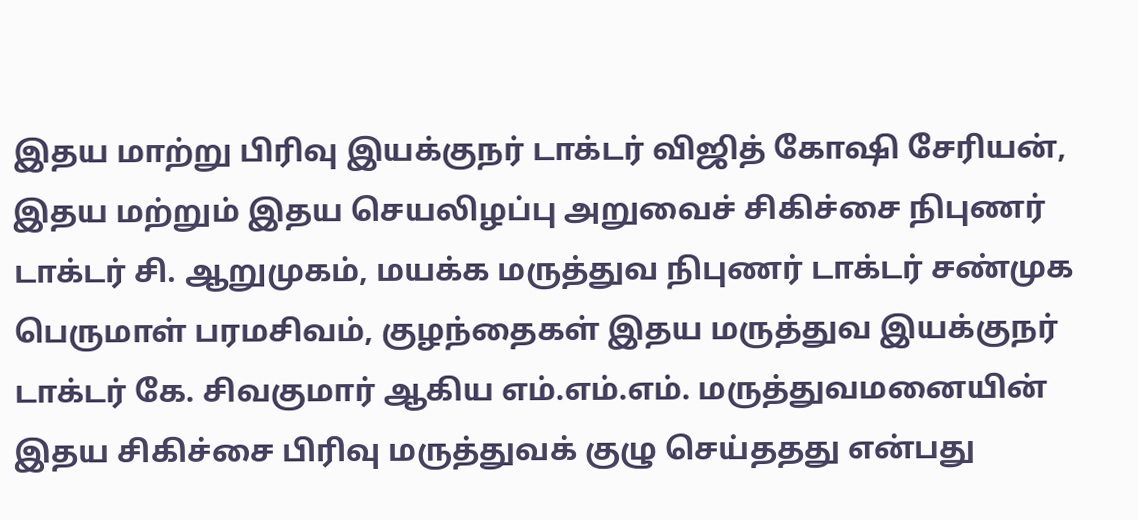இதய மாற்று பிரிவு இயக்குநர் டாக்டர் விஜித் கோஷி சேரியன், இதய மற்றும் இதய செயலிழப்பு அறுவைச் சிகிச்சை நிபுணர் டாக்டர் சி. ஆறுமுகம், மயக்க மருத்துவ நிபுணர் டாக்டர் சண்முக பெருமாள் பரமசிவம், குழந்தைகள் இதய மருத்துவ இயக்குநர் டாக்டர் கே. சிவகுமார் ஆகிய எம்.எம்.எம். மருத்துவமனையின் இதய சிகிச்சை பிரிவு மருத்துவக் குழு செய்ததது என்பது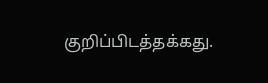குறிப்பிடத்தக்கது.